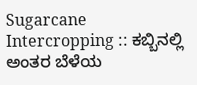Sugarcane Intercropping :: ಕಬ್ಬಿನಲ್ಲಿ ಅಂತರ ಬೆಳೆಯ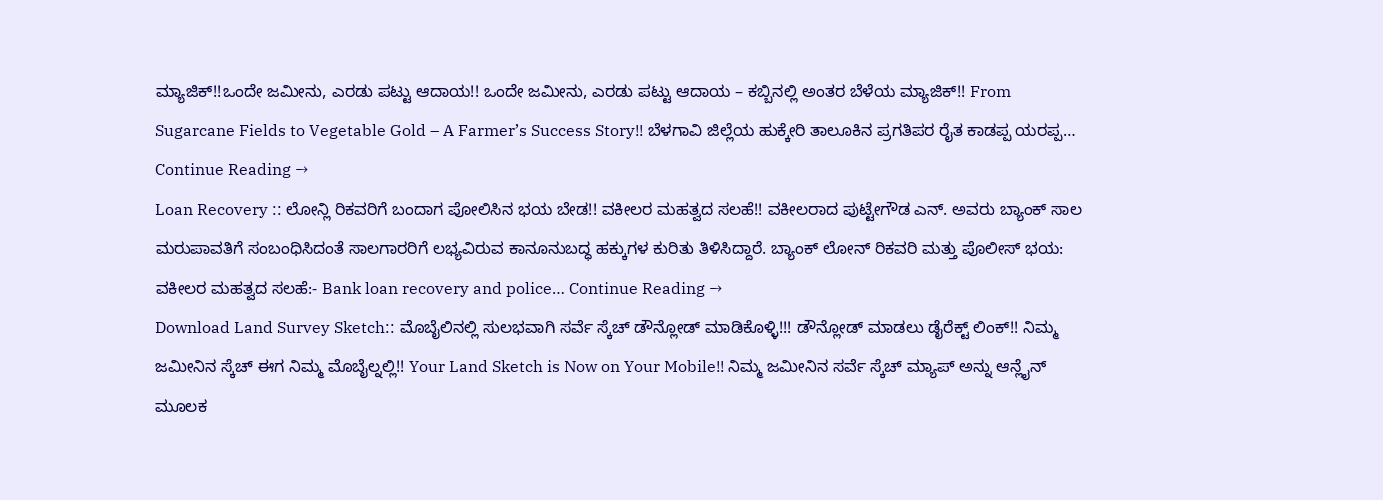ಮ್ಯಾಜಿಕ್!!ಒಂದೇ ಜಮೀನು, ಎರಡು ಪಟ್ಟು ಆದಾಯ!! ಒಂದೇ ಜಮೀನು, ಎರಡು ಪಟ್ಟು ಆದಾಯ – ಕಬ್ಬಿನಲ್ಲಿ ಅಂತರ ಬೆಳೆಯ ಮ್ಯಾಜಿಕ್!! From Sugarcane Fields to Vegetable Gold – A Farmer’s Success Story!! ಬೆಳಗಾವಿ ಜಿಲ್ಲೆಯ ಹುಕ್ಕೇರಿ ತಾಲೂಕಿನ ಪ್ರಗತಿಪರ ರೈತ ಕಾಡಪ್ಪ ಯರಪ್ಪ… Continue Reading →
Loan Recovery :: ಲೋನ್ಲಿ ರಿಕವರಿಗೆ ಬಂದಾಗ ಪೋಲಿಸಿನ ಭಯ ಬೇಡ!! ವಕೀಲರ ಮಹತ್ವದ ಸಲಹೆ!! ವಕೀಲರಾದ ಪುಟ್ಟೇಗೌಡ ಎನ್. ಅವರು ಬ್ಯಾಂಕ್ ಸಾಲ ಮರುಪಾವತಿಗೆ ಸಂಬಂಧಿಸಿದಂತೆ ಸಾಲಗಾರರಿಗೆ ಲಭ್ಯವಿರುವ ಕಾನೂನುಬದ್ಧ ಹಕ್ಕುಗಳ ಕುರಿತು ತಿಳಿಸಿದ್ದಾರೆ. ಬ್ಯಾಂಕ್ ಲೋನ್ ರಿಕವರಿ ಮತ್ತು ಪೊಲೀಸ್ ಭಯ: ವಕೀಲರ ಮಹತ್ವದ ಸಲಹೆ:- Bank loan recovery and police… Continue Reading →
Download Land Survey Sketch:: ಮೊಬೈಲಿನಲ್ಲಿ ಸುಲಭವಾಗಿ ಸರ್ವೆ ಸ್ಕೆಚ್ ಡೌನ್ಲೋಡ್ ಮಾಡಿಕೊಳ್ಳಿ!!! ಡೌನ್ಲೋಡ್ ಮಾಡಲು ಡೈರೆಕ್ಟ್ ಲಿಂಕ್!! ನಿಮ್ಮ ಜಮೀನಿನ ಸ್ಕೆಚ್ ಈಗ ನಿಮ್ಮ ಮೊಬೈಲ್ನಲ್ಲಿ!! Your Land Sketch is Now on Your Mobile!! ನಿಮ್ಮ ಜಮೀನಿನ ಸರ್ವೆ ಸ್ಕೆಚ್ ಮ್ಯಾಪ್ ಅನ್ನು ಆನ್ಲೈನ್ ಮೂಲಕ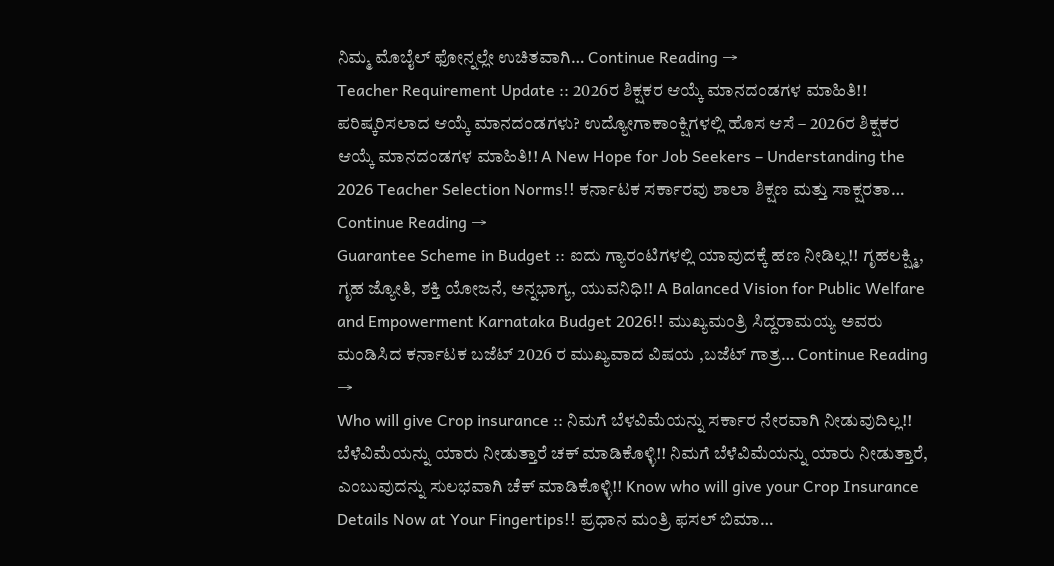ನಿಮ್ಮ ಮೊಬೈಲ್ ಫೋನ್ನಲ್ಲೇ ಉಚಿತವಾಗಿ… Continue Reading →
Teacher Requirement Update :: 2026ರ ಶಿಕ್ಷಕರ ಆಯ್ಕೆ ಮಾನದಂಡಗಳ ಮಾಹಿತಿ!! ಪರಿಷ್ಕರಿಸಲಾದ ಆಯ್ಕೆ ಮಾನದಂಡಗಳು? ಉದ್ಯೋಗಾಕಾಂಕ್ಷಿಗಳಲ್ಲಿ ಹೊಸ ಆಸೆ – 2026ರ ಶಿಕ್ಷಕರ ಆಯ್ಕೆ ಮಾನದಂಡಗಳ ಮಾಹಿತಿ!! A New Hope for Job Seekers – Understanding the 2026 Teacher Selection Norms!! ಕರ್ನಾಟಕ ಸರ್ಕಾರವು ಶಾಲಾ ಶಿಕ್ಷಣ ಮತ್ತು ಸಾಕ್ಷರತಾ… Continue Reading →
Guarantee Scheme in Budget :: ಐದು ಗ್ಯಾರಂಟಿಗಳಲ್ಲಿ ಯಾವುದಕ್ಕೆ ಹಣ ನೀಡಿಲ್ಲ!! ಗೃಹಲಕ್ಷ್ಮಿ, ಗೃಹ ಜ್ಯೋತಿ, ಶಕ್ತಿ ಯೋಜನೆ, ಅನ್ನಭಾಗ್ಯ, ಯುವನಿಧಿ!! A Balanced Vision for Public Welfare and Empowerment Karnataka Budget 2026!! ಮುಖ್ಯಮಂತ್ರಿ ಸಿದ್ದರಾಮಯ್ಯ ಅವರು ಮಂಡಿಸಿದ ಕರ್ನಾಟಕ ಬಜೆಟ್ 2026 ರ ಮುಖ್ಯವಾದ ವಿಷಯ ,ಬಜೆಟ್ ಗಾತ್ರ… Continue Reading →
Who will give Crop insurance :: ನಿಮಗೆ ಬೆಳವಿಮೆಯನ್ನು ಸರ್ಕಾರ ನೇರವಾಗಿ ನೀಡುವುದಿಲ್ಲ!! ಬೆಳೆವಿಮೆಯನ್ನು ಯಾರು ನೀಡುತ್ತಾರೆ ಚಕ್ ಮಾಡಿಕೊಳ್ಳಿ!! ನಿಮಗೆ ಬೆಳೆವಿಮೆಯನ್ನು ಯಾರು ನೀಡುತ್ತಾರೆ, ಎಂಬುವುದನ್ನು ಸುಲಭವಾಗಿ ಚೆಕ್ ಮಾಡಿಕೊಳ್ಳಿ!! Know who will give your Crop Insurance Details Now at Your Fingertips!! ಪ್ರಧಾನ ಮಂತ್ರಿ ಫಸಲ್ ಬಿಮಾ…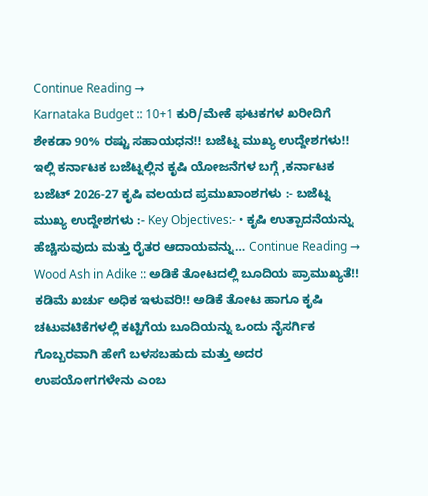Continue Reading →
Karnataka Budget :: 10+1 ಕುರಿ/ಮೇಕೆ ಘಟಕಗಳ ಖರೀದಿಗೆ ಶೇಕಡಾ 90% ರಷ್ಟು ಸಹಾಯಧನ!! ಬಜೆಟ್ನ ಮುಖ್ಯ ಉದ್ದೇಶಗಳು!! ಇಲ್ಲಿ ಕರ್ನಾಟಕ ಬಜೆಟ್ನಲ್ಲಿನ ಕೃಷಿ ಯೋಜನೆಗಳ ಬಗ್ಗೆ ,ಕರ್ನಾಟಕ ಬಜೆಟ್ 2026-27 ಕೃಷಿ ವಲಯದ ಪ್ರಮುಖಾಂಶಗಳು :- ಬಜೆಟ್ನ ಮುಖ್ಯ ಉದ್ದೇಶಗಳು :- Key Objectives:- • ಕೃಷಿ ಉತ್ಪಾದನೆಯನ್ನು ಹೆಚ್ಚಿಸುವುದು ಮತ್ತು ರೈತರ ಆದಾಯವನ್ನು… Continue Reading →
Wood Ash in Adike :: ಅಡಿಕೆ ತೋಟದಲ್ಲಿ ಬೂದಿಯ ಪ್ರಾಮುಖ್ಯತೆ!! ಕಡಿಮೆ ಖರ್ಚು ಅಧಿಕ ಇಳುವರಿ!! ಅಡಿಕೆ ತೋಟ ಹಾಗೂ ಕೃಷಿ ಚಟುವಟಿಕೆಗಳಲ್ಲಿ ಕಟ್ಟಿಗೆಯ ಬೂದಿಯನ್ನು ಒಂದು ನೈಸರ್ಗಿಕ ಗೊಬ್ಬರವಾಗಿ ಹೇಗೆ ಬಳಸಬಹುದು ಮತ್ತು ಅದರ ಉಪಯೋಗಗಳೇನು ಎಂಬ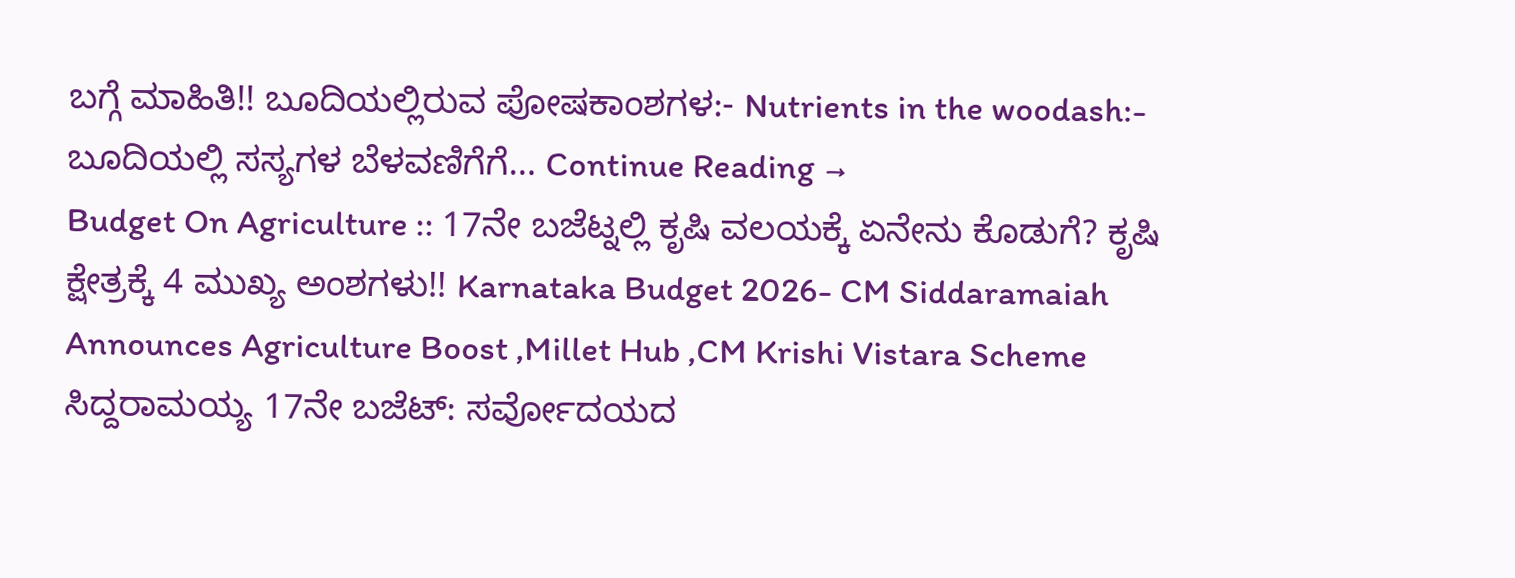ಬಗ್ಗೆ ಮಾಹಿತಿ!! ಬೂದಿಯಲ್ಲಿರುವ ಪೋಷಕಾಂಶಗಳ:- Nutrients in the woodash:- ಬೂದಿಯಲ್ಲಿ ಸಸ್ಯಗಳ ಬೆಳವಣಿಗೆಗೆ… Continue Reading →
Budget On Agriculture :: 17ನೇ ಬಜೆಟ್ನಲ್ಲಿ ಕೃಷಿ ವಲಯಕ್ಕೆ ಏನೇನು ಕೊಡುಗೆ? ಕೃಷಿ ಕ್ಷೇತ್ರಕ್ಕೆ 4 ಮುಖ್ಯ ಅಂಶಗಳು!! Karnataka Budget 2026- CM Siddaramaiah Announces Agriculture Boost ,Millet Hub ,CM Krishi Vistara Scheme ಸಿದ್ದರಾಮಯ್ಯ 17ನೇ ಬಜೆಟ್: ಸರ್ವೋದಯದ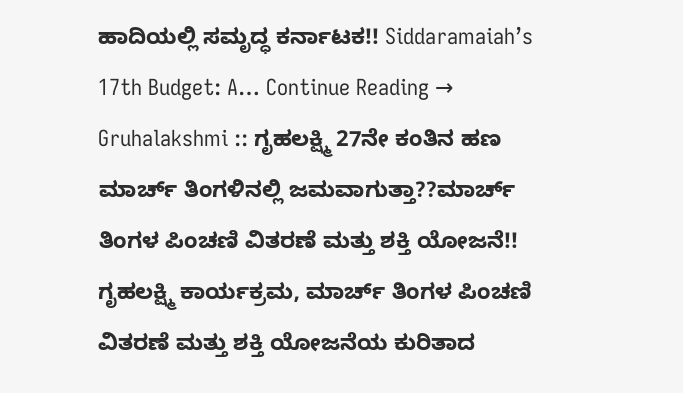ಹಾದಿಯಲ್ಲಿ ಸಮೃದ್ಧ ಕರ್ನಾಟಕ!! Siddaramaiah’s 17th Budget: A… Continue Reading →
Gruhalakshmi :: ಗೃಹಲಕ್ಷ್ಮಿ 27ನೇ ಕಂತಿನ ಹಣ ಮಾರ್ಚ್ ತಿಂಗಳಿನಲ್ಲಿ ಜಮವಾಗುತ್ತಾ??ಮಾರ್ಚ್ ತಿಂಗಳ ಪಿಂಚಣಿ ವಿತರಣೆ ಮತ್ತು ಶಕ್ತಿ ಯೋಜನೆ!! ಗೃಹಲಕ್ಷ್ಮಿ ಕಾರ್ಯಕ್ರಮ, ಮಾರ್ಚ್ ತಿಂಗಳ ಪಿಂಚಣಿ ವಿತರಣೆ ಮತ್ತು ಶಕ್ತಿ ಯೋಜನೆಯ ಕುರಿತಾದ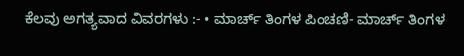ಕೆಲವು ಅಗತ್ಯವಾದ ವಿವರಗಳು :- • ಮಾರ್ಚ್ ತಿಂಗಳ ಪಿಂಚಣಿ- ಮಾರ್ಚ್ ತಿಂಗಳ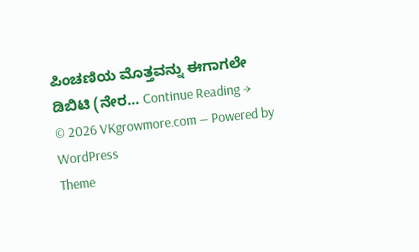ಪಿಂಚಣಿಯ ಮೊತ್ತವನ್ನು ಈಗಾಗಲೇ ಡಿಬಿಟಿ (ನೇರ… Continue Reading →
© 2026 VKgrowmore.com — Powered by WordPress
Theme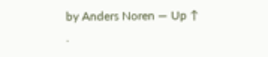by Anders Noren — Up ↑
.